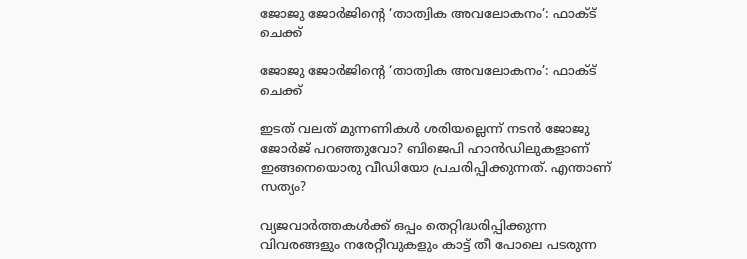ജോജു ജോർജിൻ്റെ ‘താത്വിക അവലോകനം’: ഫാക്ട് ചെക്ക്

ജോജു ജോർജിൻ്റെ ‘താത്വിക അവലോകനം’: ഫാക്ട് ചെക്ക്

ഇടത് വലത് മുന്നണികൾ ശരിയല്ലെന്ന് നടൻ ജോജു ജോർജ് പറഞ്ഞുവോ? ബിജെപി ഹാൻഡിലുകളാണ് ഇങ്ങനെയൊരു വീഡിയോ പ്രചരിപ്പിക്കുന്നത്. എന്താണ് സത്യം?

വ്യജവാര്‍ത്തകള്‍ക്ക് ഒപ്പം തെറ്റിദ്ധരിപ്പിക്കുന്ന വിവരങ്ങളും നരേറ്റീവുകളും കാട്ട് തീ പോലെ പടരുന്ന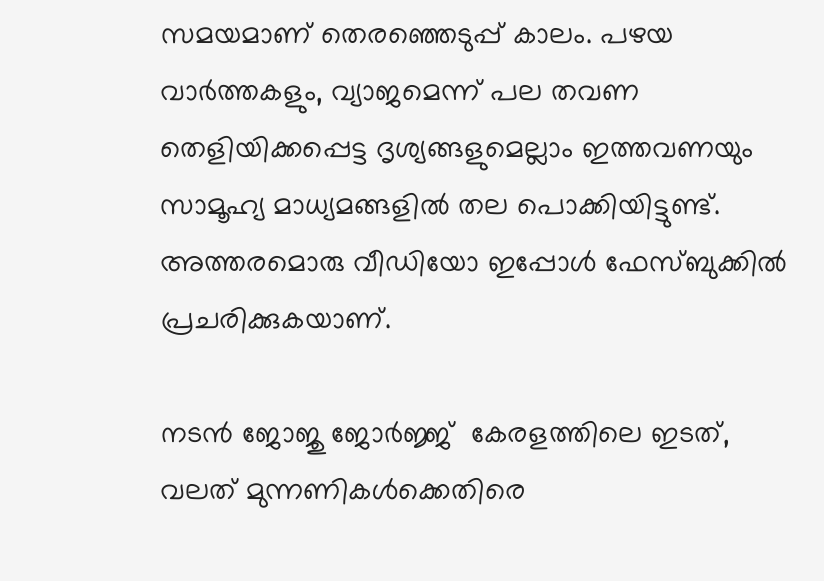സമയമാണ് തെരഞ്ഞെടുപ്പ് കാലം. പഴയ വാര്‍ത്തകളും, വ്യാജമെന്ന് പല തവണ തെളിയിക്കപ്പെട്ട ദൃശ്യങ്ങളുമെല്ലാം ഇത്തവണയും  സാമൂഹ്യ മാധ്യമങ്ങളില്‍ തല പൊക്കിയിട്ടുണ്ട്. അത്തരമൊരു വീഡിയോ ഇപ്പോള്‍ ഫേസ്ബുക്കില്‍ പ്രചരിക്കുകയാണ്.

നടന്‍ ജോജു ജോര്‍ജ്ജ്  കേരളത്തിലെ ഇടത്, വലത് മുന്നണികള്‍ക്കെതിരെ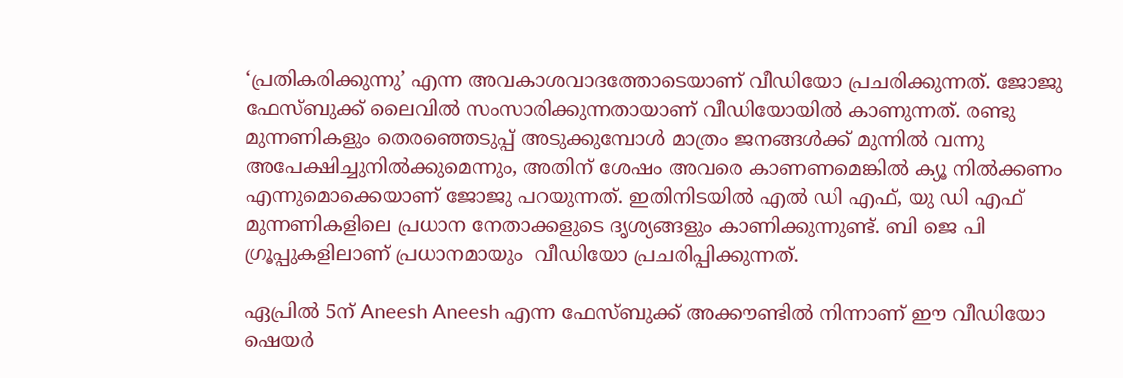‘പ്രതികരിക്കുന്നു’ എന്ന അവകാശവാദത്തോടെയാണ് വീഡിയോ പ്രചരിക്കുന്നത്. ജോജു ഫേസ്ബുക്ക് ലൈവില്‍ സംസാരിക്കുന്നതായാണ് വീഡിയോയില്‍ കാണുന്നത്. രണ്ടു മുന്നണികളും തെരഞ്ഞെടുപ്പ് അടുക്കുമ്പോള്‍ മാത്രം ജനങ്ങള്‍ക്ക് മുന്നില്‍ വന്നു അപേക്ഷിച്ചുനില്‍ക്കുമെന്നും, അതിന് ശേഷം അവരെ കാണണമെങ്കില്‍ ക്യൂ നില്‍ക്കണം എന്നുമൊക്കെയാണ് ജോജു പറയുന്നത്. ഇതിനിടയില്‍ എല്‍ ഡി എഫ്, യു ഡി എഫ് മുന്നണികളിലെ പ്രധാന നേതാക്കളുടെ ദൃശ്യങ്ങളും കാണിക്കുന്നുണ്ട്. ബി ജെ പി ഗ്രൂപ്പുകളിലാണ് പ്രധാനമായും  വീഡിയോ പ്രചരിപ്പിക്കുന്നത്.

ഏപ്രില്‍ 5ന് Aneesh Aneesh എന്ന ഫേസ്ബുക്ക് അക്കൗണ്ടില്‍ നിന്നാണ് ഈ വീഡിയോ ഷെയര്‍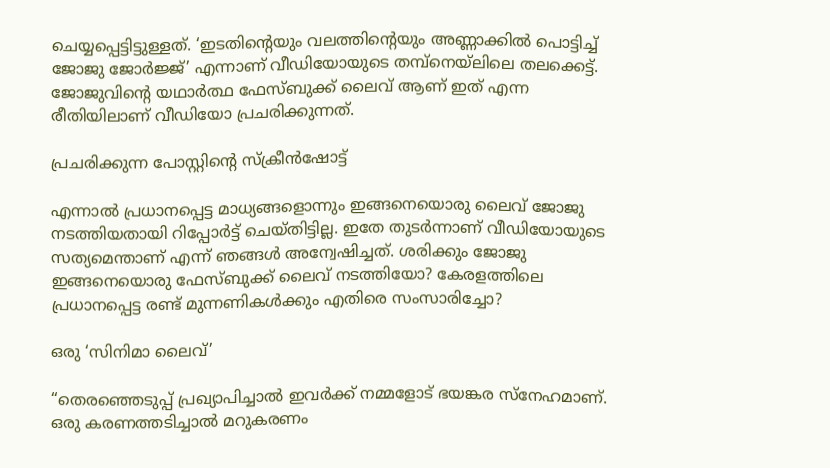ചെയ്യപ്പെട്ടിട്ടുള്ളത്. ‘ഇടതിന്റെയും വലത്തിന്റെയും അണ്ണാക്കില്‍ പൊട്ടിച്ച് ജോജു ജോര്‍ജ്ജ്’ എന്നാണ് വീഡിയോയുടെ തമ്പ്നെയ്ലിലെ തലക്കെട്ട്. ജോജുവിന്റെ യഥാർത്ഥ ഫേസ്ബുക്ക് ലൈവ് ആണ് ഇത് എന്ന രീതിയിലാണ് വീഡിയോ പ്രചരിക്കുന്നത്.

പ്രചരിക്കുന്ന പോസ്റ്റിന്‍റെ സ്ക്രീൻഷോട്ട്

എന്നാൽ പ്രധാനപ്പെട്ട മാധ്യങ്ങളൊന്നും ഇങ്ങനെയൊരു ലൈവ് ജോജു നടത്തിയതായി റിപ്പോർട്ട്‌ ചെയ്തിട്ടില്ല. ഇതേ തുടർന്നാണ് വീഡിയോയുടെ സത്യമെന്താണ് എന്ന് ഞങ്ങൾ അന്വേഷിച്ചത്. ശരിക്കും ജോജു ഇങ്ങനെയൊരു ഫേസ്ബുക്ക് ലൈവ് നടത്തിയോ? കേരളത്തിലെ പ്രധാനപ്പെട്ട രണ്ട് മുന്നണികൾക്കും എതിരെ സംസാരിച്ചോ?

ഒരു ‘സിനിമാ ലൈവ്’

“തെരഞ്ഞെടുപ്പ് പ്രഖ്യാപിച്ചാൽ ഇവർക്ക് നമ്മളോട് ഭയങ്കര സ്നേഹമാണ്. ഒരു കരണത്തടിച്ചാൽ മറുകരണം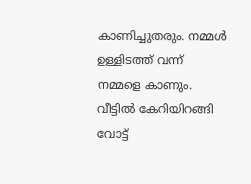കാണിച്ചുതരും. നമ്മൾ ഉള്ളിടത്ത് വന്ന് നമ്മളെ കാണും. വീട്ടിൽ കേറിയിറങ്ങി വോട്ട്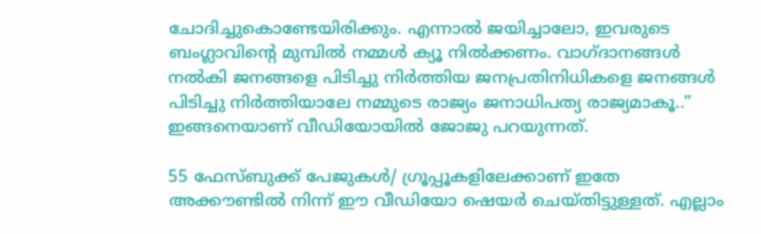ചോദിച്ചുകൊണ്ടേയിരിക്കും. എന്നാൽ ജയിച്ചാലോ, ഇവരുടെ ബംഗ്ലാവിന്റെ മുമ്പിൽ നമ്മൾ ക്യൂ നിൽക്കണം. വാഗ്ദാനങ്ങൾ നൽകി ജനങ്ങളെ പിടിച്ചു നിർത്തിയ ജനപ്രതിനിധികളെ ജനങ്ങൾ പിടിച്ചു നിർത്തിയാലേ നമ്മുടെ രാജ്യം ജനാധിപത്യ രാജ്യമാകൂ..” ഇങ്ങനെയാണ് വീഡിയോയിൽ ജോജു പറയുന്നത്.

55 ഫേസ്ബുക്ക് പേജുകൾ/ ഗ്രൂപ്പൂകളിലേക്കാണ് ഇതേ അക്കൗണ്ടിൽ നിന്ന് ഈ വീഡിയോ ഷെയർ ചെയ്തിട്ടുള്ളത്. എല്ലാം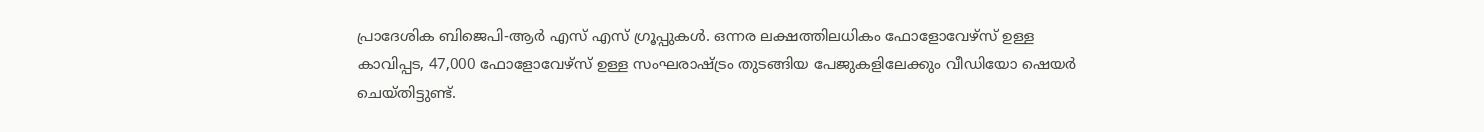പ്രാദേശിക ബിജെപി-ആർ എസ് എസ് ഗ്രൂപ്പുകൾ. ഒന്നര ലക്ഷത്തിലധികം ഫോളോവേഴ്സ് ഉള്ള കാവിപ്പട, 47,000 ഫോളോവേഴ്സ് ഉള്ള സംഘരാഷ്ട്രം തുടങ്ങിയ പേജുകളിലേക്കും വീഡിയോ ഷെയർ ചെയ്തിട്ടുണ്ട്.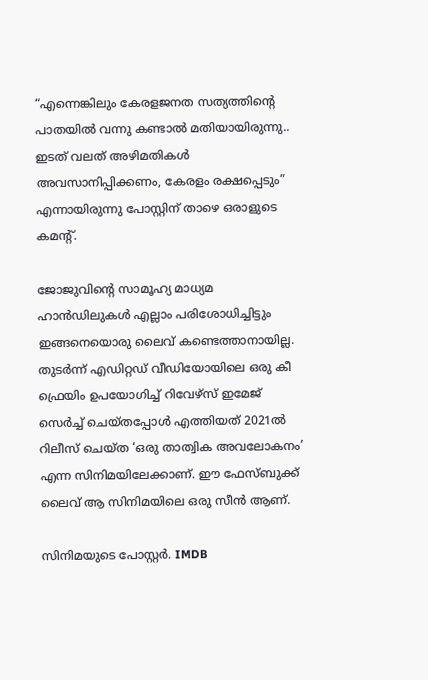“എന്നെങ്കിലും കേരളജനത സത്യത്തിന്റെ പാതയിൽ വന്നു കണ്ടാൽ മതിയായിരുന്നു.. ഇടത് വലത് അഴിമതികൾ അവസാനിപ്പിക്കണം, കേരളം രക്ഷപ്പെടും” എന്നായിരുന്നു പോസ്റ്റിന് താഴെ ഒരാളുടെ കമന്റ്.

ജോജുവിന്റെ സാമൂഹ്യ മാധ്യമ ഹാൻഡിലുകൾ എല്ലാം പരിശോധിച്ചിട്ടും ഇങ്ങനെയൊരു ലൈവ് കണ്ടെത്താനായില്ല. തുടർന്ന് എഡിറ്റഡ് വീഡിയോയിലെ ഒരു കീ ഫ്രെയിം ഉപയോഗിച്ച് റിവേഴ്സ് ഇമേജ് സെർച്ച്‌ ചെയ്തപ്പോൾ എത്തിയത് 2021ൽ റിലീസ് ചെയ്ത ‘ഒരു താത്വിക അവലോകനം’ എന്ന സിനിമയിലേക്കാണ്. ഈ ഫേസ്ബുക്ക് ലൈവ് ആ സിനിമയിലെ ഒരു സീൻ ആണ്.

സിനിമയുടെ പോസ്റ്റർ. IMDB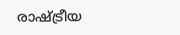രാഷ്ട്രീയ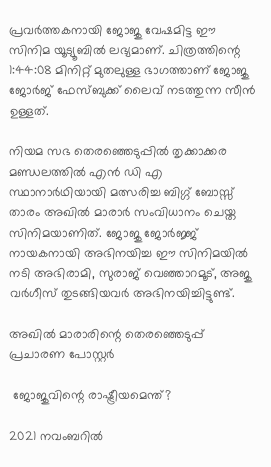പ്രവർത്തകനായി ജോജു വേഷമിട്ട ഈ സിനിമ യൂട്യൂബിൽ ലഭ്യമാണ്. ചിത്രത്തിന്റെ 1:44:08 മിനിറ്റ് മുതലുള്ള ഭാഗത്താണ് ജോജു ജോർജ് ഫേസ്ബുക്ക് ലൈവ് നടത്തുന്ന സീൻ ഉള്ളത്.

നിയമ സഭ തെരഞ്ഞെടുപ്പിൽ തൃക്കാക്കര മണ്ഡലത്തിൽ എൻ ഡി എ സ്ഥാനാർഥിയായി മത്സരിച്ച ബിഗ്ഗ് ബോസ്സ് താരം അഖിൽ മാരാർ സംവിധാനം ചെയ്ത സിനിമയാണിത്. ജോജു ജോർജ്ജ് നായകനായി അഭിനയിച്ച ഈ സിനിമയിൽ നടി അഭിരാമി, സുരാജ് വെഞ്ഞാറമൂട്, അജു വർഗീസ് തുടങ്ങിയവർ അഭിനയിച്ചിട്ടുണ്ട്.

അഖിൽ മാരാരിന്റെ തെരഞ്ഞെടുപ്പ് പ്രചാരണ പോസ്റ്റർ

 ജോജുവിന്റെ രാഷ്ട്രീയമെന്ത്?

2021 നവംബറിൽ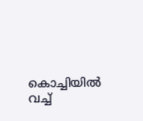കൊച്ചിയിൽ വച്ച്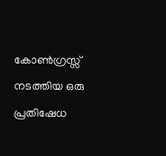കോൺഗ്രസ്സ് നടത്തിയ ഒരു പ്രതിഷേധ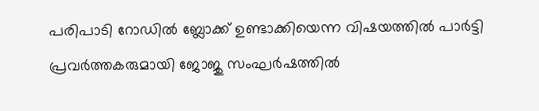പരിപാടി റോഡിൽ ബ്ലോക്ക് ഉണ്ടാക്കിയെന്ന വിഷയത്തിൽ പാർട്ടി പ്രവർത്തകരുമായി ജോജു സംഘർഷത്തിൽ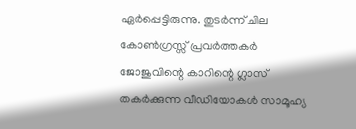ഏർപ്പെട്ടിരുന്നു. തുടർന്ന് ചില കോൺഗ്രസ്സ് പ്രവർത്തകർ ജോജുവിന്റെ കാറിന്റെ ഗ്ലാസ്‌ തകർക്കുന്ന വീഡിയോകൾ സാമൂഹ്യ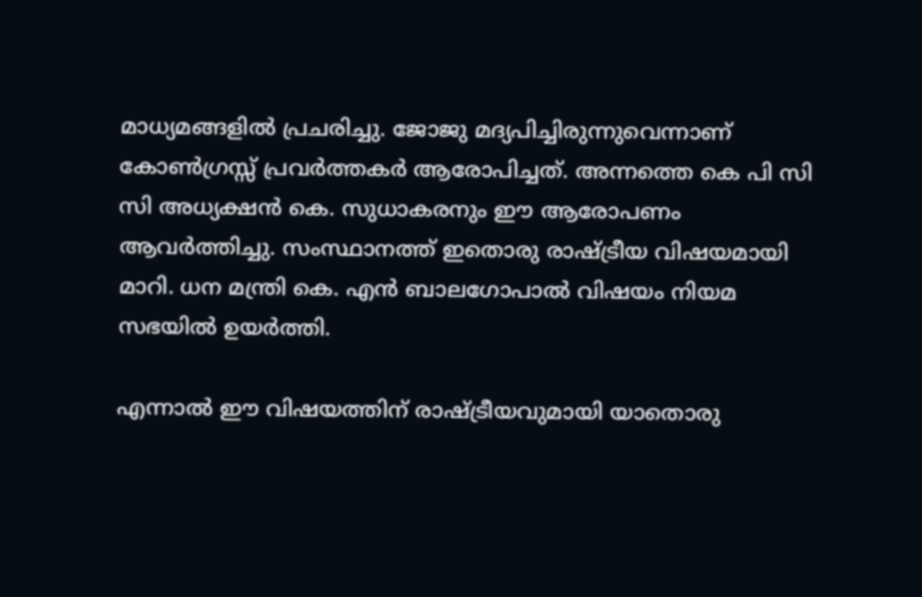മാധ്യമങ്ങളിൽ പ്രചരിച്ചു. ജോജു മദ്യപിച്ചിരുന്നുവെന്നാണ് കോൺഗ്രസ്സ് പ്രവർത്തകർ ആരോപിച്ചത്. അന്നത്തെ കെ പി സി സി അധ്യക്ഷൻ കെ. സുധാകരനും ഈ ആരോപണം ആവർത്തിച്ചു. സംസ്ഥാനത്ത് ഇതൊരു രാഷ്ട്രീയ വിഷയമായി മാറി. ധന മന്ത്രി കെ. എൻ ബാലഗോപാൽ വിഷയം നിയമ സഭയിൽ ഉയർത്തി.

എന്നാൽ ഈ വിഷയത്തിന് രാഷ്ട്രീയവുമായി യാതൊരു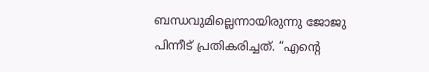ബന്ധവുമില്ലെന്നായിരുന്നു ജോജു പിന്നീട് പ്രതികരിച്ചത്. “എന്റെ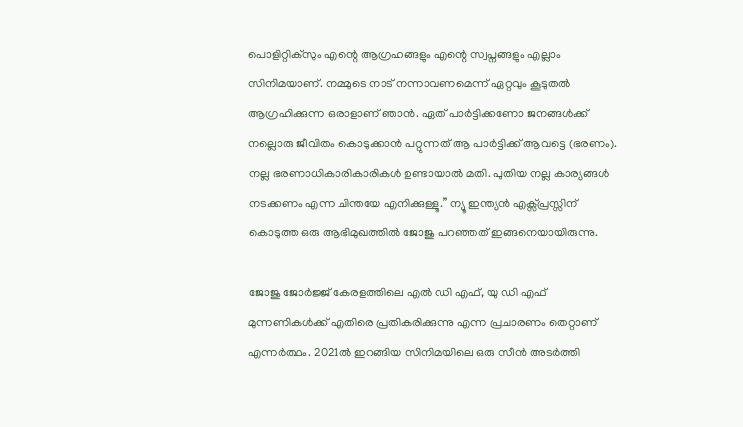പൊളിറ്റിക്‌സും എന്റെ ആഗ്രഹങ്ങളും എന്റെ സ്വപ്നങ്ങളും എല്ലാം സിനിമയാണ്. നമ്മുടെ നാട് നന്നാവണമെന്ന് ഏറ്റവും കൂടുതൽ ആഗ്രഹിക്കുന്ന ഒരാളാണ് ഞാൻ. ഏത് പാർട്ടിക്കണോ ജനങ്ങൾക്ക് നല്ലൊരു ജീവിതം കൊടുക്കാൻ പറ്റുന്നത് ആ പാർട്ടിക്ക് ആവട്ടെ (ഭരണം). നല്ല ഭരണാധികാരികാരികൾ ഉണ്ടായാൽ മതി. പുതിയ നല്ല കാര്യങ്ങൾ നടക്കണം എന്ന ചിന്തയേ എനിക്കുള്ളൂ.” ന്യൂ ഇന്ത്യൻ എക്സ്പ്രസ്സിന് കൊടുത്ത ഒരു ആഭിമുഖത്തിൽ ജോജു പറഞ്ഞത് ഇങ്ങനെയായിരുന്നു.

ജോജു ജോർജ്ജ് കേരളത്തിലെ എൽ ഡി എഫ്, യു ഡി എഫ് മുന്നണികൾക്ക് എതിരെ പ്രതികരിക്കുന്നു എന്ന പ്രചാരണം തെറ്റാണ് എന്നർത്ഥം. 2021ൽ ഇറങ്ങിയ സിനിമയിലെ ഒരു സീൻ അടർത്തി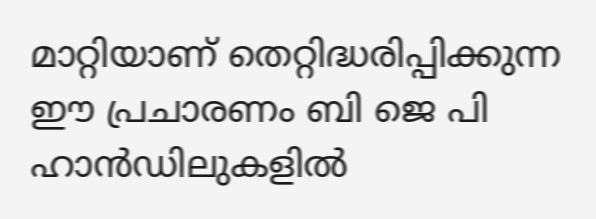മാറ്റിയാണ് തെറ്റിദ്ധരിപ്പിക്കുന്ന ഈ പ്രചാരണം ബി ജെ പി ഹാൻഡിലുകളിൽ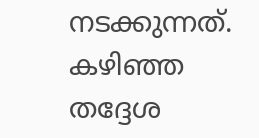നടക്കുന്നത്. കഴിഞ്ഞ തദ്ദേശ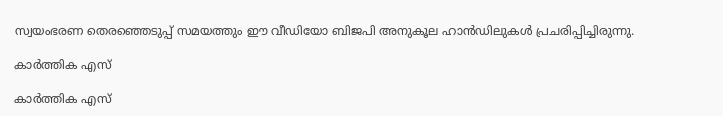സ്വയംഭരണ തെരഞ്ഞെടുപ്പ് സമയത്തും ഈ വീഡിയോ ബിജപി അനുകൂല ഹാൻഡിലുകൾ പ്രചരിപ്പിച്ചിരുന്നു.

കാർത്തിക എസ്

കാർത്തിക എസ്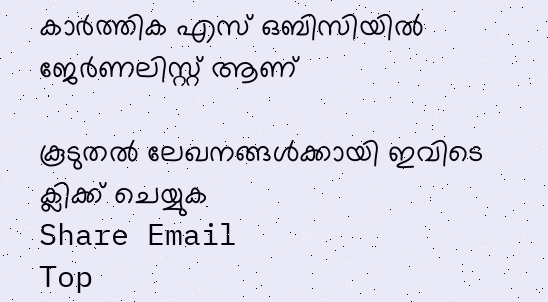കാര്‍ത്തിക എസ് ഒബിസിയിൽ ജേർണലിസ്റ്റ് ആണ്

കൂടുതൽ ലേഖനങ്ങൾക്കായി ഇവിടെ ക്ലിക്ക് ചെയ്യുക
Share Email
Top